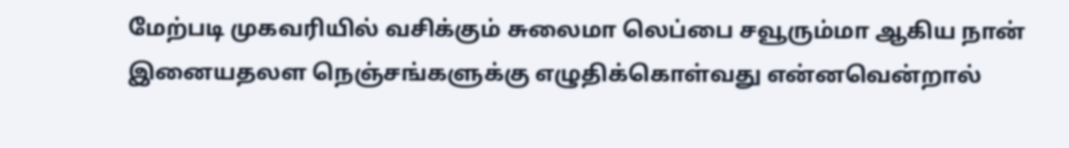மேற்படி முகவரியில் வசிக்கும் சுலைமா லெப்பை சவூரும்மா ஆகிய நான் இனையதலள நெஞ்சங்களுக்கு எழுதிக்கொள்வது என்னவென்றால்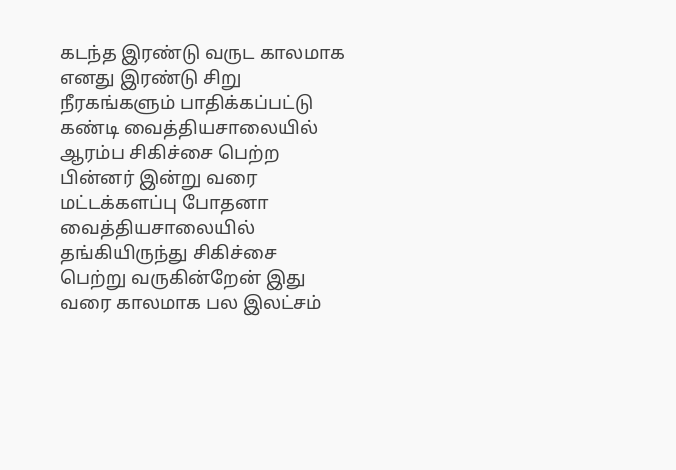கடந்த இரண்டு வருட காலமாக எனது இரண்டு சிறு நீரகங்களும் பாதிக்கப்பட்டு கண்டி வைத்தியசாலையில் ஆரம்ப சிகிச்சை பெற்ற பின்னர் இன்று வரை மட்டக்களப்பு போதனா வைத்தியசாலையில் தங்கியிருந்து சிகிச்சை பெற்று வருகின்றேன் இது வரை காலமாக பல இலட்சம்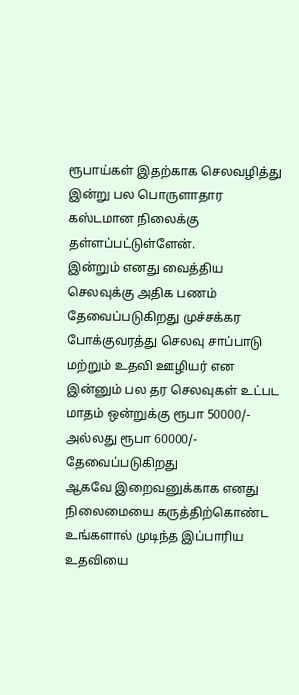ரூபாய்கள் இதற்காக செலவழித்து இன்று பல பொருளாதார கஸ்டமான நிலைக்கு தள்ளப்பட்டுள்ளேன்.
இன்றும் எனது வைத்திய செலவுக்கு அதிக பணம் தேவைப்படுகிறது முச்சக்கர போக்குவரத்து செலவு சாப்பாடு மற்றும் உதவி ஊழியர் என இன்னும் பல தர செலவுகள் உட்பட மாதம் ஒன்றுக்கு ரூபா 50000/- அல்லது ரூபா 60000/- தேவைப்படுகிறது
ஆகவே இறைவனுக்காக எனது நிலைமையை கருத்திற்கொண்ட உங்களால் முடிந்த இப்பாரிய உதவியை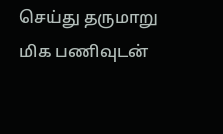செய்து தருமாறு மிக பணிவுடன்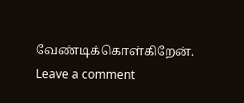வேண்டிக்கொள்கிறேன்.
Leave a comment